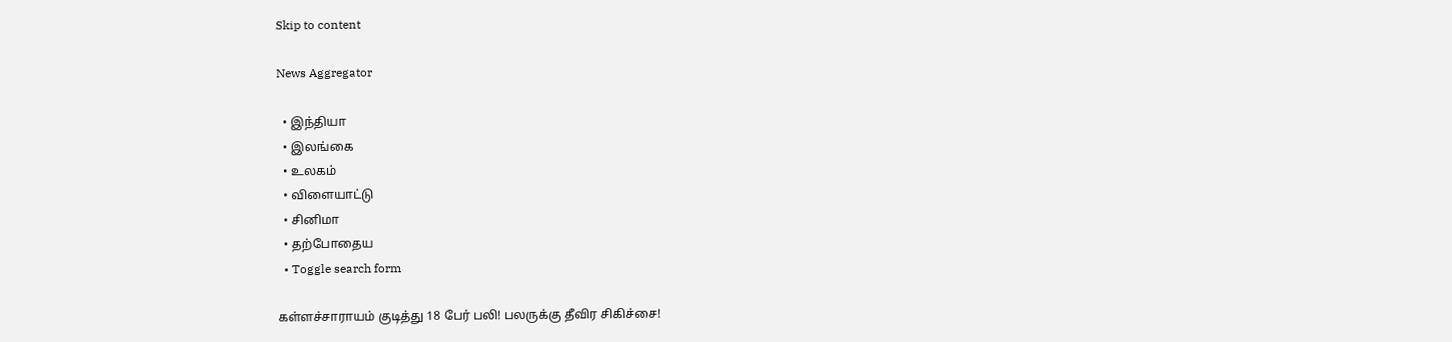Skip to content

News Aggregator

  • இந்தியா
  • இலங்கை
  • உலகம்
  • விளையாட்டு
  • சினிமா
  • தற்போதைய
  • Toggle search form

கள்ளச்சாராயம் குடித்து 18 பேர் பலி! பலருக்கு தீவிர சிகிச்சை!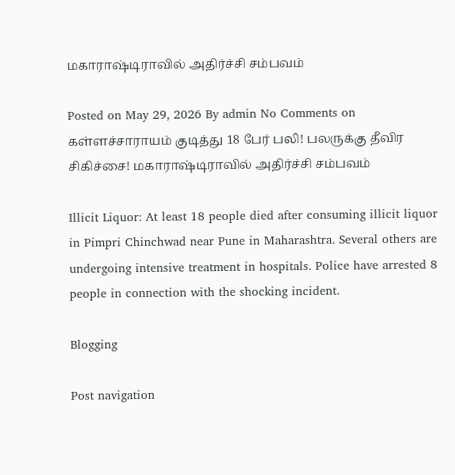மகாராஷ்டிராவில் அதிர்ச்சி சம்பவம்

Posted on May 29, 2026 By admin No Comments on கள்ளச்சாராயம் குடித்து 18 பேர் பலி! பலருக்கு தீவிர சிகிச்சை! மகாராஷ்டிராவில் அதிர்ச்சி சம்பவம்

Illicit Liquor: At least 18 people died after consuming illicit liquor in Pimpri Chinchwad near Pune in Maharashtra. Several others are undergoing intensive treatment in hospitals. Police have arrested 8 people in connection with the shocking incident.

Blogging

Post navigation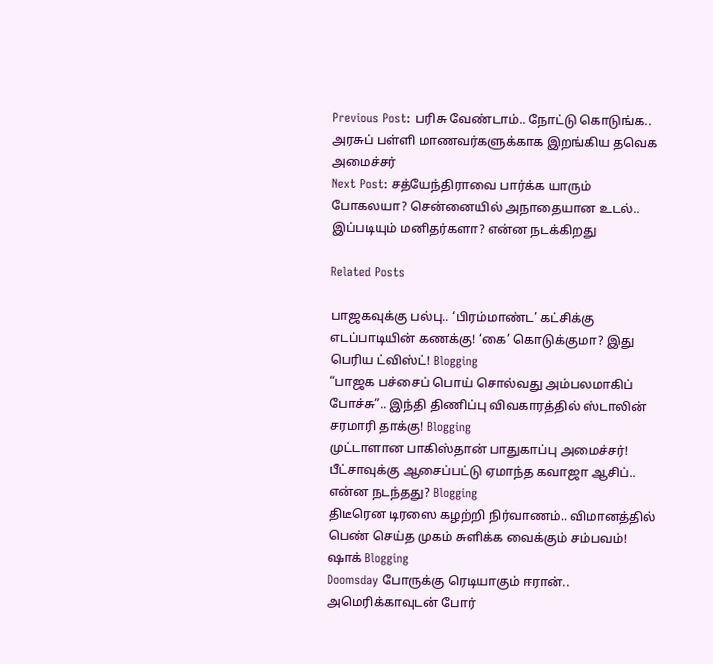Previous Post: பரிசு வேண்டாம்.. நோட்டு கொடுங்க.. அரசுப் பள்ளி மாணவர்களுக்காக இறங்கிய தவெக அமைச்சர்
Next Post: சத்யேந்திராவை பார்க்க யாரும் போகலயா? சென்னையில் அநாதையான உடல்.. இப்படியும் மனிதர்களா? என்ன நடக்கிறது

Related Posts

பாஜகவுக்கு பல்பு.. ‘பிரம்மாண்ட’ கட்சிக்கு எடப்பாடியின் கணக்கு! ‘கை’ கொடுக்குமா? இது பெரிய ட்விஸ்ட்! Blogging
“பாஜக பச்சைப் பொய் சொல்வது அம்பலமாகிப் போச்சு”.. இந்தி திணிப்பு விவகாரத்தில் ஸ்டாலின் சரமாரி தாக்கு! Blogging
முட்டாளான பாகிஸ்தான் பாதுகாப்பு அமைச்சர்! பீட்சாவுக்கு ஆசைப்பட்டு ஏமாந்த கவாஜா ஆசிப்.. என்ன நடந்தது? Blogging
திடீரென டிரஸை கழற்றி நிர்வாணம்.. விமானத்தில் பெண் செய்த முகம் சுளிக்க வைக்கும் சம்பவம்! ஷாக் Blogging
Doomsday போருக்கு ரெடியாகும் ஈரான்.. அமெரிக்காவுடன் போர்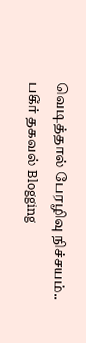வெடித்தால் பேரழிவு நிச்சயம்.. பகீர் தகவல் Blogging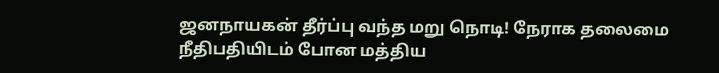ஜனநாயகன் தீர்ப்பு வந்த மறு நொடி! நேராக தலைமை நீதிபதியிடம் போன மத்திய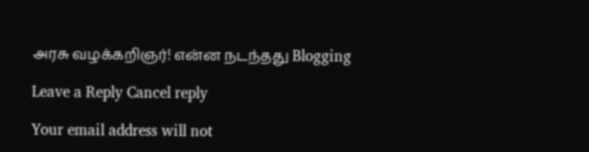அரசு வழக்கறிஞர்! என்ன நடந்தது Blogging

Leave a Reply Cancel reply

Your email address will not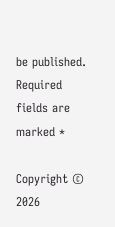be published. Required fields are marked *

Copyright © 2026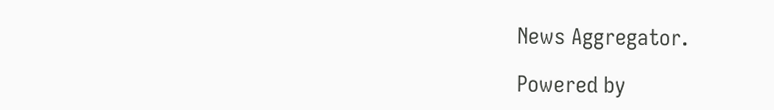News Aggregator.

Powered by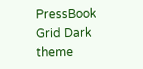PressBook Grid Dark theme